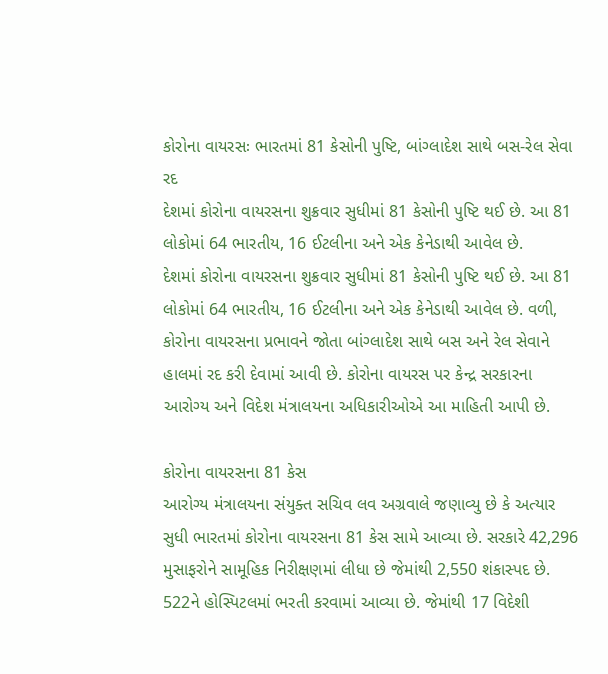કોરોના વાયરસઃ ભારતમાં 81 કેસોની પુષ્ટિ, બાંગ્લાદેશ સાથે બસ-રેલ સેવા રદ
દેશમાં કોરોના વાયરસના શુક્રવાર સુધીમાં 81 કેસોની પુષ્ટિ થઈ છે. આ 81 લોકોમાં 64 ભારતીય, 16 ઈટલીના અને એક કેનેડાથી આવેલ છે.
દેશમાં કોરોના વાયરસના શુક્રવાર સુધીમાં 81 કેસોની પુષ્ટિ થઈ છે. આ 81 લોકોમાં 64 ભારતીય, 16 ઈટલીના અને એક કેનેડાથી આવેલ છે. વળી, કોરોના વાયરસના પ્રભાવને જોતા બાંગ્લાદેશ સાથે બસ અને રેલ સેવાને હાલમાં રદ કરી દેવામાં આવી છે. કોરોના વાયરસ પર કેન્દ્ર સરકારના આરોગ્ય અને વિદેશ મંત્રાલયના અધિકારીઓએ આ માહિતી આપી છે.

કોરોના વાયરસના 81 કેસ
આરોગ્ય મંત્રાલયના સંયુક્ત સચિવ લવ અગ્રવાલે જણાવ્યુ છે કે અત્યાર સુધી ભારતમાં કોરોના વાયરસના 81 કેસ સામે આવ્યા છે. સરકારે 42,296 મુસાફરોને સામૂહિક નિરીક્ષણમાં લીધા છે જેમાંથી 2,550 શંકાસ્પદ છે. 522ને હોસ્પિટલમાં ભરતી કરવામાં આવ્યા છે. જેમાંથી 17 વિદેશી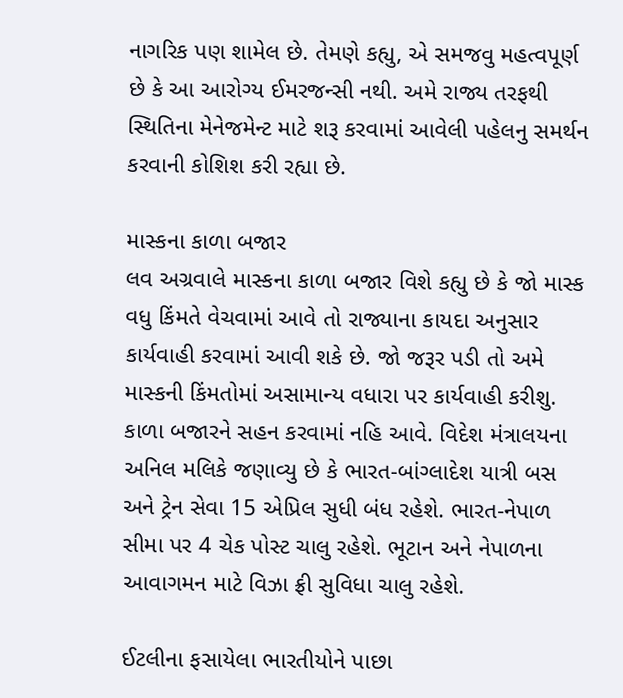નાગરિક પણ શામેલ છે. તેમણે કહ્યુ, એ સમજવુ મહત્વપૂર્ણ છે કે આ આરોગ્ય ઈમરજન્સી નથી. અમે રાજ્ય તરફથી સ્થિતિના મેનેજમેન્ટ માટે શરૂ કરવામાં આવેલી પહેલનુ સમર્થન કરવાની કોશિશ કરી રહ્યા છે.

માસ્કના કાળા બજાર
લવ અગ્રવાલે માસ્કના કાળા બજાર વિશે કહ્યુ છે કે જો માસ્ક વધુ કિંમતે વેચવામાં આવે તો રાજ્યાના કાયદા અનુસાર કાર્યવાહી કરવામાં આવી શકે છે. જો જરૂર પડી તો અમે માસ્કની કિંમતોમાં અસામાન્ય વધારા પર કાર્યવાહી કરીશુ. કાળા બજારને સહન કરવામાં નહિ આવે. વિદેશ મંત્રાલયના અનિલ મલિકે જણાવ્યુ છે કે ભારત-બાંગ્લાદેશ યાત્રી બસ અને ટ્રેન સેવા 15 એપ્રિલ સુધી બંધ રહેશે. ભારત-નેપાળ સીમા પર 4 ચેક પોસ્ટ ચાલુ રહેશે. ભૂટાન અને નેપાળના આવાગમન માટે વિઝા ફ્રી સુવિધા ચાલુ રહેશે.

ઈટલીના ફસાયેલા ભારતીયોને પાછા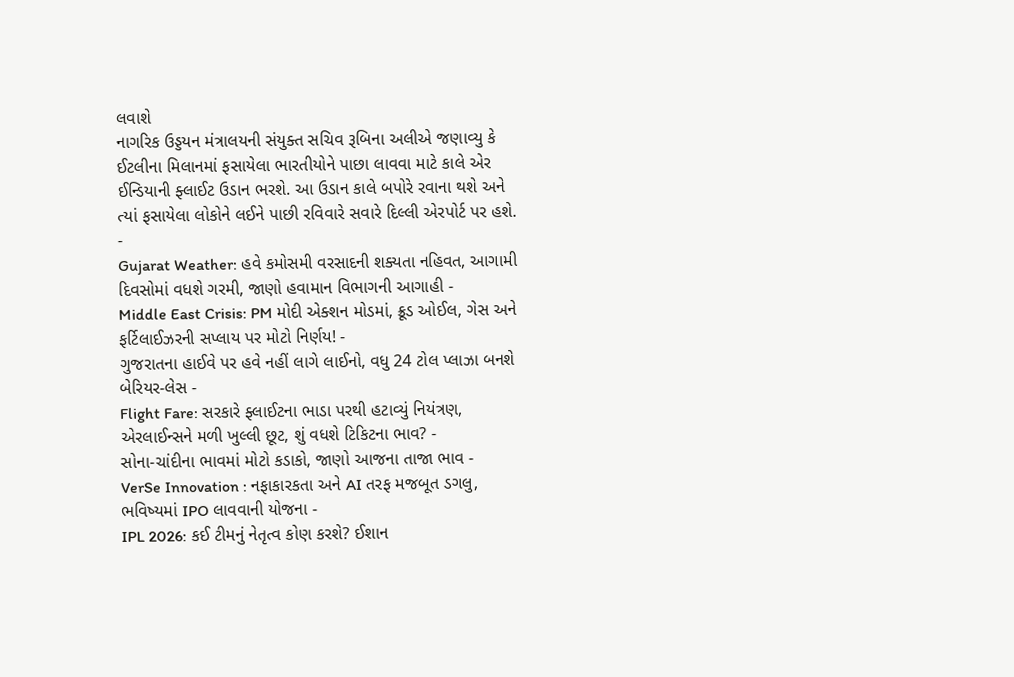લવાશે
નાગરિક ઉડ્ડયન મંત્રાલયની સંયુક્ત સચિવ રૂબિના અલીએ જણાવ્યુ કે ઈટલીના મિલાનમાં ફસાયેલા ભારતીયોને પાછા લાવવા માટે કાલે એર ઈન્ડિયાની ફ્લાઈટ ઉડાન ભરશે. આ ઉડાન કાલે બપોરે રવાના થશે અને ત્યાં ફસાયેલા લોકોને લઈને પાછી રવિવારે સવારે દિલ્લી એરપોર્ટ પર હશે.
-
Gujarat Weather: હવે કમોસમી વરસાદની શક્યતા નહિવત, આગામી દિવસોમાં વધશે ગરમી, જાણો હવામાન વિભાગની આગાહી -
Middle East Crisis: PM મોદી એક્શન મોડમાં, ક્રૂડ ઓઈલ, ગેસ અને ફર્ટિલાઈઝરની સપ્લાય પર મોટો નિર્ણય! -
ગુજરાતના હાઈવે પર હવે નહીં લાગે લાઈનો, વધુ 24 ટોલ પ્લાઝા બનશે બેરિયર-લેસ -
Flight Fare: સરકારે ફ્લાઈટના ભાડા પરથી હટાવ્યું નિયંત્રણ, એરલાઈન્સને મળી ખુલ્લી છૂટ, શું વધશે ટિકિટના ભાવ? -
સોના-ચાંદીના ભાવમાં મોટો કડાકો, જાણો આજના તાજા ભાવ -
VerSe Innovation : નફાકારકતા અને AI તરફ મજબૂત ડગલુ, ભવિષ્યમાં IPO લાવવાની યોજના -
IPL 2026: કઈ ટીમનું નેતૃત્વ કોણ કરશે? ઈશાન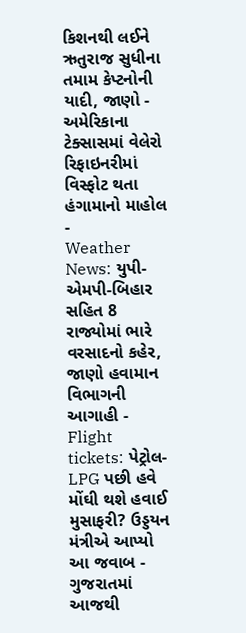કિશનથી લઈને ઋતુરાજ સુધીના તમામ કેપ્ટનોની યાદી, જાણો -
અમેરિકાના ટેક્સાસમાં વેલેરો રિફાઇનરીમાં વિસ્ફોટ થતા હંગામાનો માહોલ -
Weather News: યુપી-એમપી-બિહાર સહિત 8 રાજ્યોમાં ભારે વરસાદનો કહેર, જાણો હવામાન વિભાગની આગાહી -
Flight tickets: પેટ્રોલ-LPG પછી હવે મોંઘી થશે હવાઈ મુસાફરી? ઉડ્ડયન મંત્રીએ આપ્યો આ જવાબ -
ગુજરાતમાં આજથી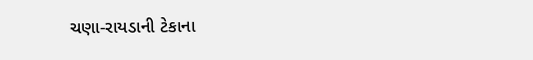ચણા-રાયડાની ટેકાના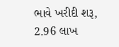ભાવે ખરીદી શરૂ, 2.96 લાખ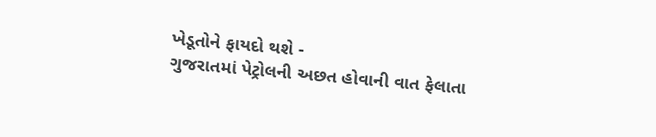ખેડૂતોને ફાયદો થશે -
ગુજરાતમાં પેટ્રોલની અછત હોવાની વાત ફેલાતા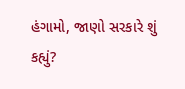હંગામો, જાણો સરકારે શું કહ્યું?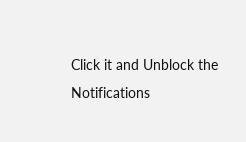Click it and Unblock the Notifications